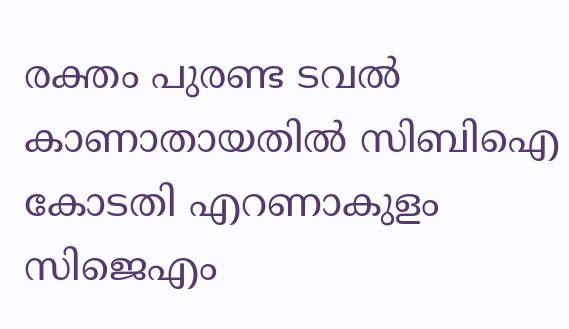രക്തം പുരണ്ട ടവല്‍ കാണാതായതില്‍ സിബിഐ കോടതി എറണാകുളം സിജെഎം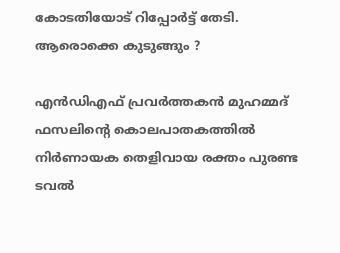കോടതിയോട് റിപ്പോര്‍ട്ട് തേടി. ആരൊക്കെ കുടുങ്ങും ?

എന്‍ഡിഎഫ് പ്രവര്‍ത്തകന്‍ മുഹമ്മദ് ഫസലിന്റെ കൊലപാതകത്തില്‍ നിര്‍ണായക തെളിവായ രക്തം പുരണ്ട ടവല്‍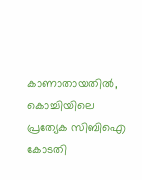കാണാതായതില്‍, കൊച്ചിയിലെ പ്രത്യേക സിബിഐ കോടതി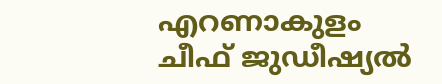എറണാകുളം ചീഫ് ജുഡീഷ്യല്‍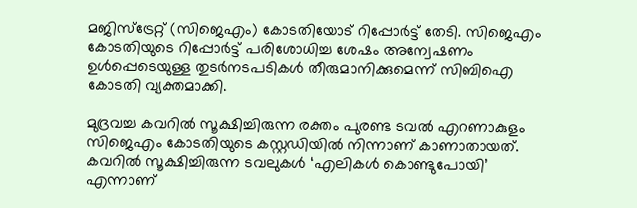മജിസ്ട്രേറ്റ് (സിജെഎം) കോടതിയോട് റിപ്പോര്‍ട്ട് തേടി. സിജെഎം കോടതിയുടെ റിപ്പോര്‍ട്ട് പരിശോധിച്ച ശേഷം അന്വേഷണം ഉള്‍പ്പെടെയുള്ള തുടര്‍നടപടികള്‍ തീരുമാനിക്കുമെന്ന് സിബിഐ കോടതി വ്യക്തമാക്കി.

മുദ്രവച്ച കവറില്‍ സൂക്ഷിച്ചിരുന്ന രക്തം പുരണ്ട ടവല്‍ എറണാകുളം സിജെഎം കോടതിയുടെ കസ്റ്റഡിയില്‍ നിന്നാണ് കാണാതായത്. കവറില്‍ സൂക്ഷിച്ചിരുന്ന ടവലുകള്‍ ‘എലികള്‍ കൊണ്ടുപോയി’ എന്നാണ്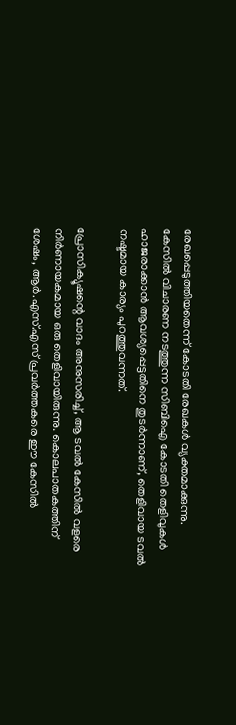രേഖപ്പെടുത്തിയതെന്ന് കോടതി രേഖകള്‍ വ്യക്തമാക്കുന്നു. കേസില്‍ വിചാരണ നടത്തുന്ന സിബിഐ കോടതി തെളിവുകള്‍ ഹാജരാക്കാന്‍ ആവശ്യപ്പെട്ടതിനെ തുടര്‍ന്നാണ്, തെളിവായ ടവല്‍ നഷ്ടമായ കാര്യം പുറത്തുവന്നത്.

പ്രോസിക്യൂഷന്റെ വാദം അനുസരിച്ച്, ആ ടവല്‍ കേസില്‍ വളരെ നിര്‍ണായകമായ ഒരു തെളിവായിരുന്നു. കൊലപാതകത്തിന് ശേഷം, ആര്‍.എസ്.എസ് പ്രവര്‍ത്തകരെ ഈ കേസില്‍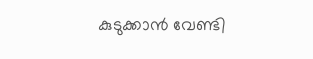കുടുക്കാന്‍ വേണ്ടി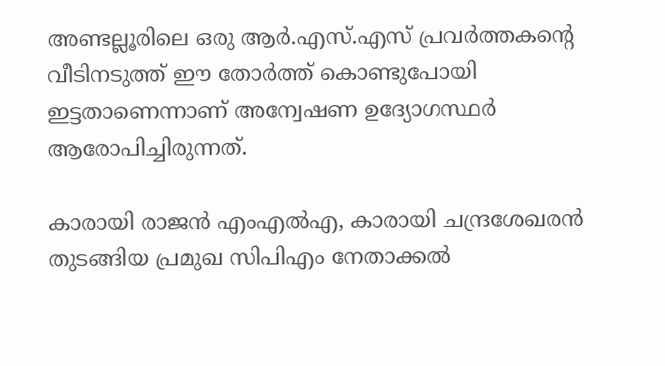അണ്ടല്ലൂരിലെ ഒരു ആര്‍.എസ്.എസ് പ്രവര്‍ത്തകന്റെ വീടിനടുത്ത് ഈ തോര്‍ത്ത് കൊണ്ടുപോയി ഇട്ടതാണെന്നാണ് അന്വേഷണ ഉദ്യോഗസ്ഥര്‍ ആരോപിച്ചിരുന്നത്.

കാരായി രാജന്‍ എംഎല്‍എ, കാരായി ചന്ദ്രശേഖരന്‍ തുടങ്ങിയ പ്രമുഖ സിപിഎം നേതാക്കല്‍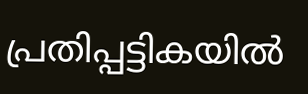പ്രതിപ്പട്ടികയില്‍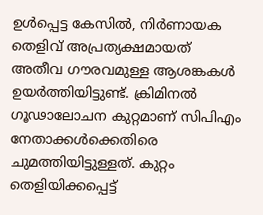ഉള്‍പ്പെട്ട കേസില്‍, നിര്‍ണായക തെളിവ് അപ്രത്യക്ഷമായത് അതീവ ഗൗരവമുള്ള ആശങ്കകള്‍ ഉയര്‍ത്തിയിട്ടുണ്ട്. ക്രിമിനല്‍ ഗൂഢാലോചന കുറ്റമാണ് സിപിഎം നേതാക്കള്‍ക്കെതിരെ ചുമത്തിയിട്ടുള്ളത്. കുറ്റം തെളിയിക്കപ്പെട്ട്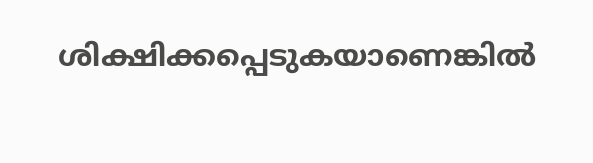ശിക്ഷിക്കപ്പെടുകയാണെങ്കില്‍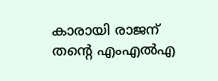കാരായി രാജന് തന്റെ എംഎല്‍എ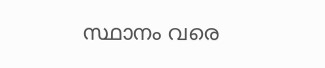സ്ഥാനം വരെ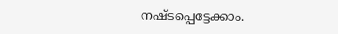നഷ്ടപ്പെട്ടേക്കാം.